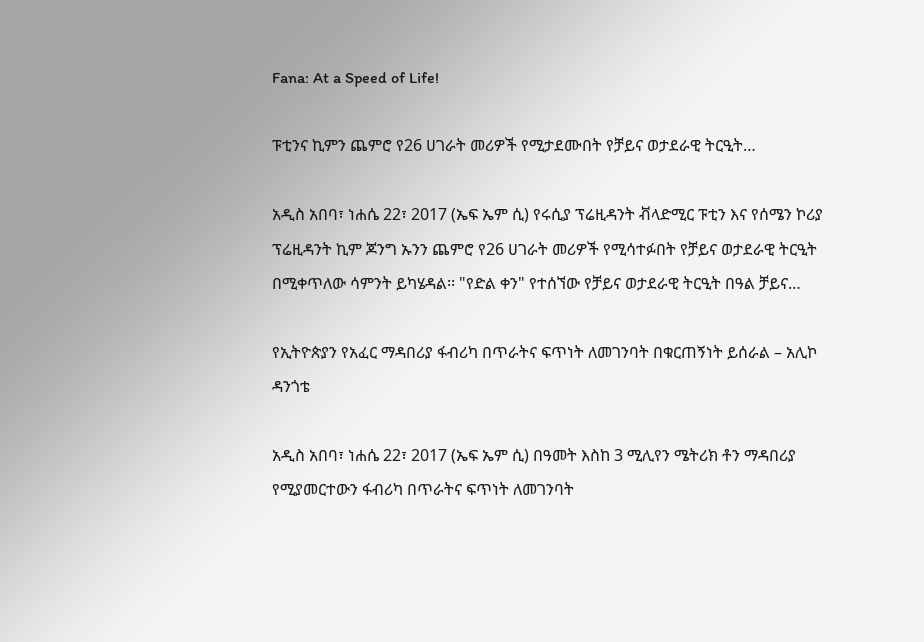Fana: At a Speed of Life!

ፑቲንና ኪምን ጨምሮ የ26 ሀገራት መሪዎች የሚታደሙበት የቻይና ወታደራዊ ትርዒት…

አዲስ አበባ፣ ነሐሴ 22፣ 2017 (ኤፍ ኤም ሲ) የሩሲያ ፕሬዚዳንት ቭላድሚር ፑቲን እና የሰሜን ኮሪያ ፕሬዚዳንት ኪም ጆንግ ኡንን ጨምሮ የ26 ሀገራት መሪዎች የሚሳተፉበት የቻይና ወታደራዊ ትርዒት በሚቀጥለው ሳምንት ይካሄዳል፡፡ "የድል ቀን" የተሰኘው የቻይና ወታደራዊ ትርዒት በዓል ቻይና…

የኢትዮጵያን የአፈር ማዳበሪያ ፋብሪካ በጥራትና ፍጥነት ለመገንባት በቁርጠኝነት ይሰራል – አሊኮ ዳንጎቴ

አዲስ አበባ፣ ነሐሴ 22፣ 2017 (ኤፍ ኤም ሲ) በዓመት እስከ 3 ሚሊየን ሜትሪክ ቶን ማዳበሪያ የሚያመርተውን ፋብሪካ በጥራትና ፍጥነት ለመገንባት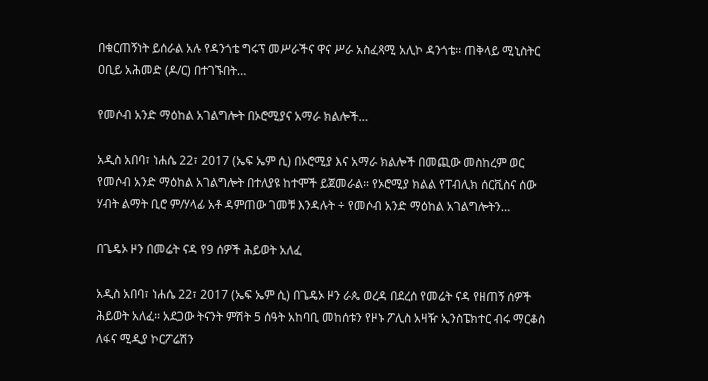በቁርጠኝነት ይሰራል አሉ የዳንጎቴ ግሩፕ መሥራችና ዋና ሥራ አስፈጻሚ አሊኮ ዳንጎቴ፡፡ ጠቅላይ ሚኒስትር ዐቢይ አሕመድ (ዶ/ር) በተገኙበት…

የመሶብ አንድ ማዕከል አገልግሎት በኦሮሚያና አማራ ክልሎች…

አዲስ አበባ፣ ነሐሴ 22፣ 2017 (ኤፍ ኤም ሲ) በኦሮሚያ እና አማራ ክልሎች በመጪው መስከረም ወር የመሶብ አንድ ማዕከል አገልግሎት በተለያዩ ከተሞች ይጀመራል። የኦሮሚያ ክልል የፐብሊክ ሰርቪስና ሰው ሃብት ልማት ቢሮ ም/ሃላፊ አቶ ዳምጠው ገመቹ እንዳሉት ÷ የመሶብ አንድ ማዕከል አገልግሎትን…

በጌዴኦ ዞን በመሬት ናዳ የ9 ሰዎች ሕይወት አለፈ

አዲስ አበባ፣ ነሐሴ 22፣ 2017 (ኤፍ ኤም ሲ) በጌዴኦ ዞን ራጴ ወረዳ በደረሰ የመሬት ናዳ የዘጠኝ ሰዎች ሕይወት አለፈ፡፡ አደጋው ትናንት ምሽት 5 ሰዓት አከባቢ መከሰቱን የዞኑ ፖሊስ አዛዥ ኢንስፔክተር ብሩ ማርቆስ ለፋና ሚዲያ ኮርፖሬሽን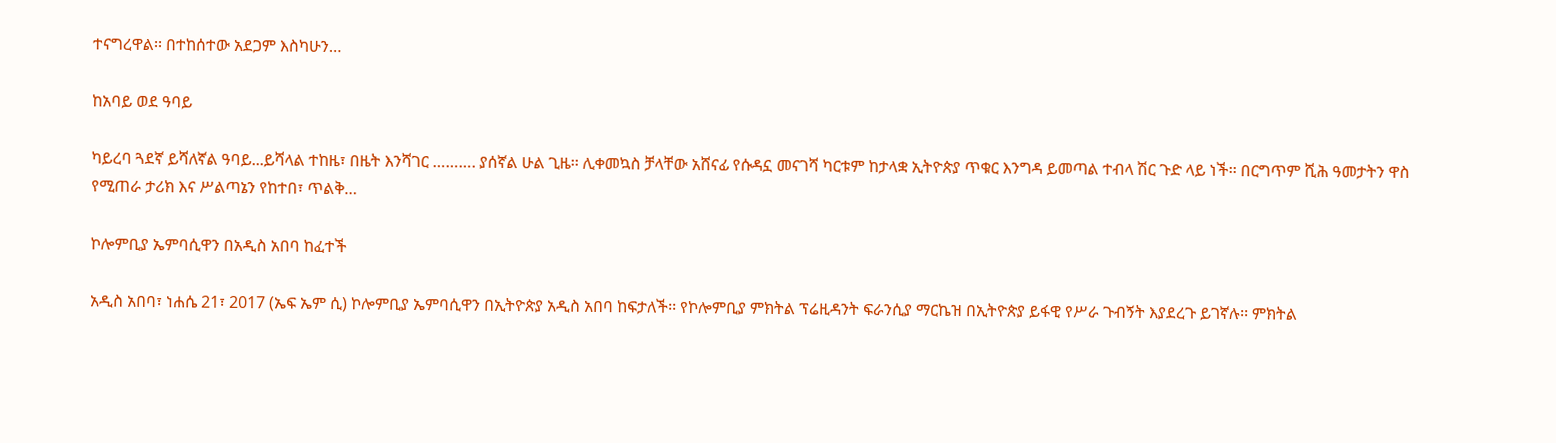ተናግረዋል፡፡ በተከሰተው አደጋም እስካሁን…

ከአባይ ወደ ዓባይ

ካይረባ ጓደኛ ይሻለኛል ዓባይ...ይሻላል ተከዜ፣ በዜት እንሻገር ………. ያሰኛል ሁል ጊዜ፡፡ ሊቀመኳስ ቻላቸው አሸናፊ የሱዳኗ መናገሻ ካርቱም ከታላቋ ኢትዮጵያ ጥቁር እንግዳ ይመጣል ተብላ ሽር ጉድ ላይ ነች፡፡ በርግጥም ሺሕ ዓመታትን ዋስ የሚጠራ ታሪክ እና ሥልጣኔን የከተበ፣ ጥልቅ…

ኮሎምቢያ ኤምባሲዋን በአዲስ አበባ ከፈተች

አዲስ አበባ፣ ነሐሴ 21፣ 2017 (ኤፍ ኤም ሲ) ኮሎምቢያ ኤምባሲዋን በኢትዮጵያ አዲስ አበባ ከፍታለች፡፡ የኮሎምቢያ ምክትል ፕሬዚዳንት ፍራንሲያ ማርኬዝ በኢትዮጵያ ይፋዊ የሥራ ጉብኝት እያደረጉ ይገኛሉ፡፡ ምክትል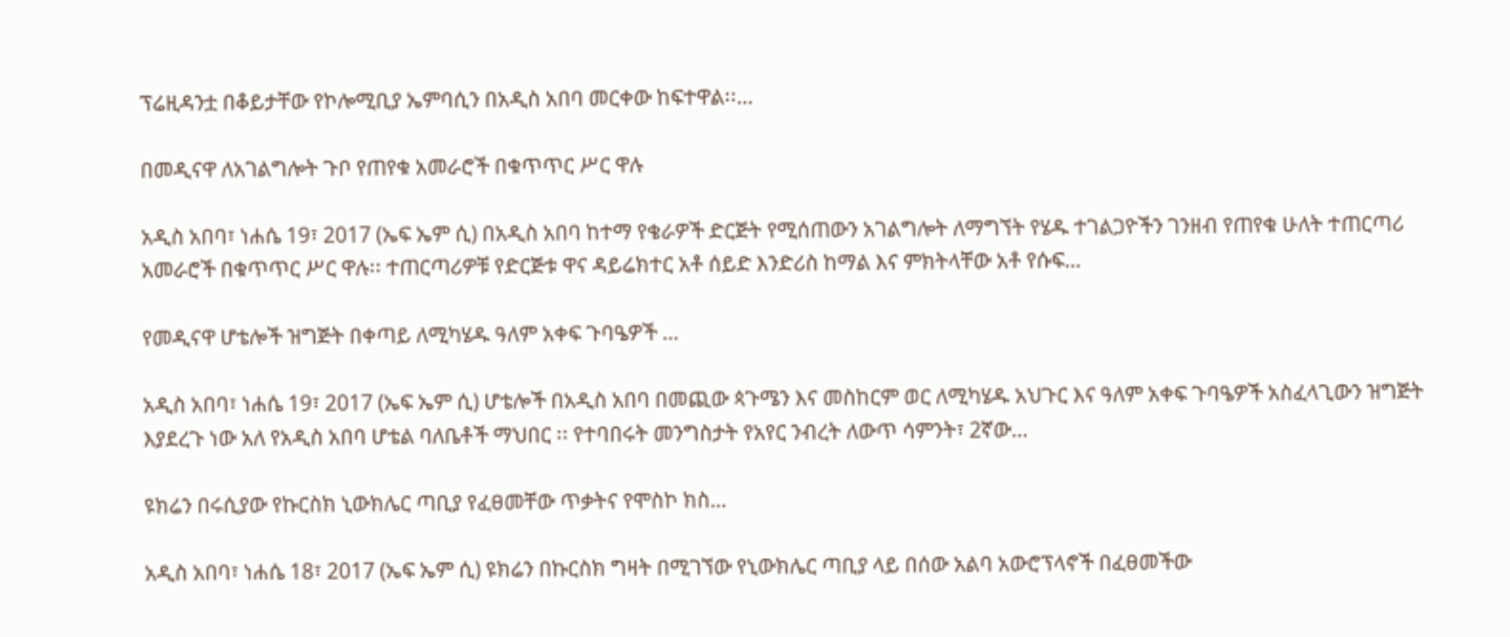ፕሬዚዳንቷ በቆይታቸው የኮሎሚቢያ ኤምባሲን በአዲስ አበባ መርቀው ከፍተዋል፡፡…

በመዲናዋ ለአገልግሎት ጉቦ የጠየቁ አመራሮች በቁጥጥር ሥር ዋሉ

አዲስ አበባ፣ ነሐሴ 19፣ 2017 (ኤፍ ኤም ሲ) በአዲስ አበባ ከተማ የቄራዎች ድርጅት የሚሰጠውን አገልግሎት ለማግኘት የሄዱ ተገልጋዮችን ገንዘብ የጠየቁ ሁለት ተጠርጣሪ አመራሮች በቁጥጥር ሥር ዋሉ፡፡ ተጠርጣሪዎቹ የድርጅቱ ዋና ዳይሬክተር አቶ ሰይድ እንድሪስ ከማል እና ምክትላቸው አቶ የሱፍ…

የመዲናዋ ሆቴሎች ዝግጅት በቀጣይ ለሚካሄዱ ዓለም አቀፍ ጉባዔዎች …

አዲስ አበባ፣ ነሐሴ 19፣ 2017 (ኤፍ ኤም ሲ) ሆቴሎች በአዲስ አበባ በመጪው ጳጉሜን እና መስከርም ወር ለሚካሄዱ አህጉር እና ዓለም አቀፍ ጉባዔዎች አስፈላጊውን ዝግጅት እያደረጉ ነው አለ የአዲስ አበባ ሆቴል ባለቤቶች ማህበር ፡፡ የተባበሩት መንግስታት የአየር ንብረት ለውጥ ሳምንት፣ 2ኛው…

ዩክሬን በሩሲያው የኩርስክ ኒውክሌር ጣቢያ የፈፀመቸው ጥቃትና የሞስኮ ክስ…

አዲስ አበባ፣ ነሐሴ 18፣ 2017 (ኤፍ ኤም ሲ) ዩክሬን በኩርስክ ግዛት በሚገኘው የኒውክሌር ጣቢያ ላይ በሰው አልባ አውሮፕላኖች በፈፀመችው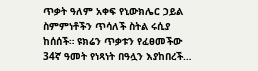ጥቃት ዓለም አቀፍ የኒውክሌር ኃይል ስምምነቶችን ጥሳለች ስትል ሩሲያ ከሰሰች። ዩክሬን ጥቃቱን የፈፀመችው 34ኛ ዓመት የነጻነት በዓሏን እያከበረች…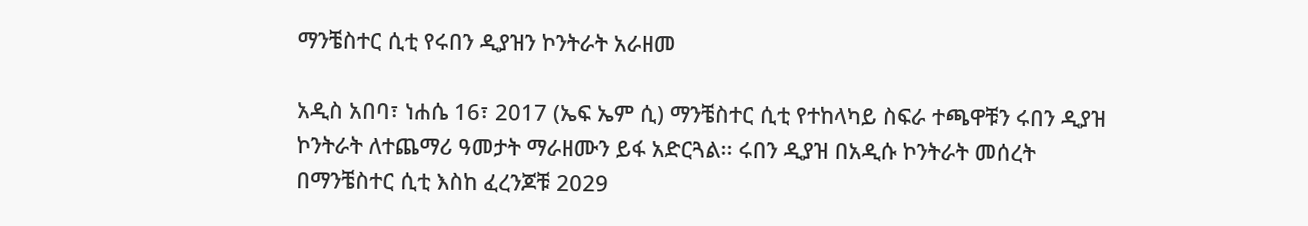ማንቼስተር ሲቲ የሩበን ዲያዝን ኮንትራት አራዘመ

አዲስ አበባ፣ ነሐሴ 16፣ 2017 (ኤፍ ኤም ሲ) ማንቼስተር ሲቲ የተከላካይ ስፍራ ተጫዋቹን ሩበን ዲያዝ ኮንትራት ለተጨማሪ ዓመታት ማራዘሙን ይፋ አድርጓል፡፡ ሩበን ዲያዝ በአዲሱ ኮንትራት መሰረት በማንቼስተር ሲቲ እስከ ፈረንጆቹ 2029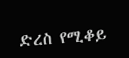ድረስ የሚቆይ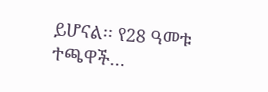ይሆናል፡፡ የ28 ዓመቱ ተጫዋች…